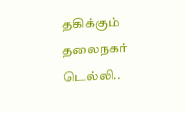தகிக்கும் தலைநகர் டெல்லி..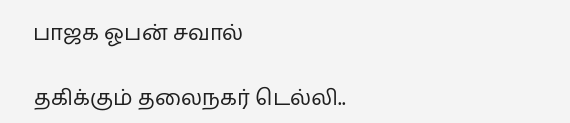பாஜக ஓபன் சவால்

தகிக்கும் தலைநகர் டெல்லி..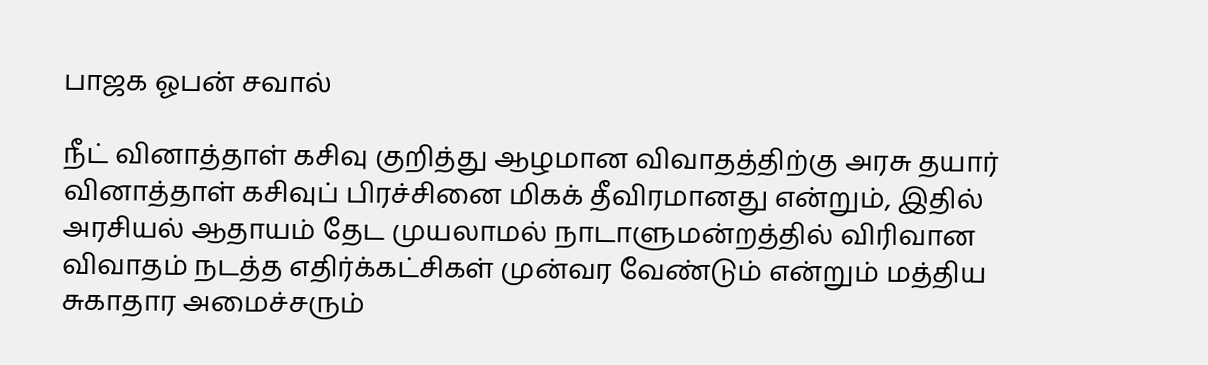பாஜக ஓபன் சவால்

நீட் வினாத்தாள் கசிவு குறித்து ஆழமான விவாதத்திற்கு அரசு தயார் வினாத்தாள் கசிவுப் பிரச்சினை மிகக் தீவிரமானது என்றும், இதில் அரசியல் ஆதாயம் தேட முயலாமல் நாடாளுமன்றத்தில் விரிவான விவாதம் நடத்த எதிர்க்கட்சிகள் முன்வர வேண்டும் என்றும் மத்திய சுகாதார அமைச்சரும்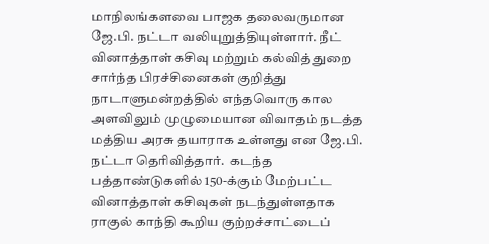மாநிலங்களவை பாஜக தலைவருமான ஜே.பி. நட்டா வலியுறுத்தியுள்ளார். நீட் வினாத்தாள் கசிவு மற்றும் கல்வித் துறை சார்ந்த பிரச்சினைகள் குறித்து நாடாளுமன்றத்தில் எந்தவொரு கால அளவிலும் முழுமையான விவாதம் நடத்த மத்திய அரசு தயாராக உள்ளது என ஜே.பி. நட்டா தெரிவித்தார்.  கடந்த பத்தாண்டுகளில் 150-க்கும் மேற்பட்ட வினாத்தாள் கசிவுகள் நடந்துள்ளதாக ராகுல் காந்தி கூறிய குற்றச்சாட்டைப்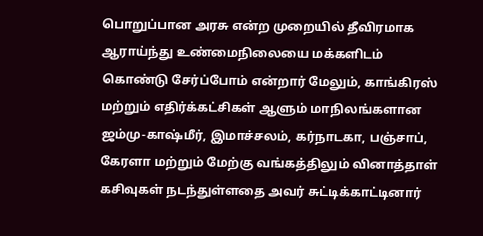பொறுப்பான அரசு என்ற முறையில் தீவிரமாக ஆராய்ந்து உண்மைநிலையை மக்களிடம் கொண்டு சேர்ப்போம் என்றார் மேலும், காங்கிரஸ் மற்றும் எதிர்க்கட்சிகள் ஆளும் மாநிலங்களான ஜம்மு-காஷ்மீர், இமாச்சலம், கர்நாடகா, பஞ்சாப், கேரளா மற்றும் மேற்கு வங்கத்திலும் வினாத்தாள் கசிவுகள் நடந்துள்ளதை அவர் சுட்டிக்காட்டினார்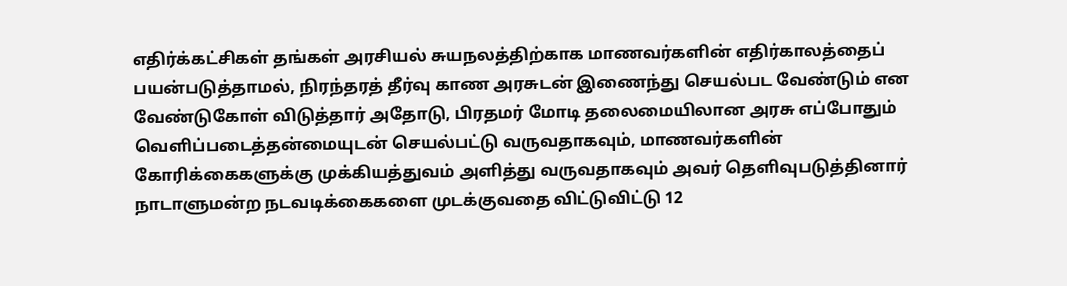எதிர்க்கட்சிகள் தங்கள் அரசியல் சுயநலத்திற்காக மாணவர்களின் எதிர்காலத்தைப் பயன்படுத்தாமல், நிரந்தரத் தீர்வு காண அரசுடன் இணைந்து செயல்பட வேண்டும் என வேண்டுகோள் விடுத்தார் அதோடு, பிரதமர் மோடி தலைமையிலான அரசு எப்போதும் வெளிப்படைத்தன்மையுடன் செயல்பட்டு வருவதாகவும், மாணவர்களின் கோரிக்கைகளுக்கு முக்கியத்துவம் அளித்து வருவதாகவும் அவர் தெளிவுபடுத்தினார்  நாடாளுமன்ற நடவடிக்கைகளை முடக்குவதை விட்டுவிட்டு 12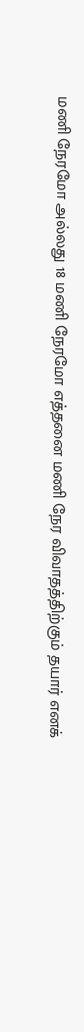மணி நேரமோ அல்லது 18 மணி நேரமோ எத்தனை மணி நேர விவாதத்திற்கும் தயார் எனக்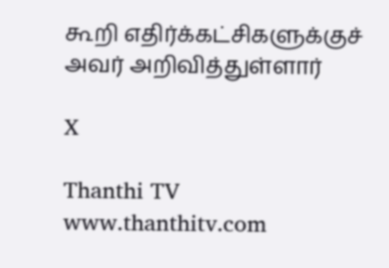கூறி எதிர்க்கட்சிகளுக்குச் அவர் அறிவித்துள்ளார்

X

Thanthi TV
www.thanthitv.com